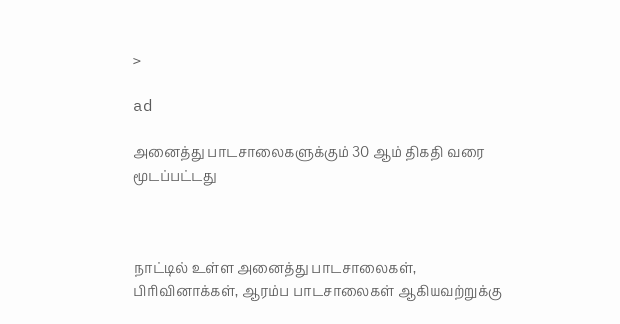>

ad

அனைத்து பாடசாலைகளுக்கும் 30 ஆம் திகதி வரை மூடப்பட்டது



நாட்டில் உள்ள அனைத்து பாடசாலைகள், பிரிவினாக்கள், ஆரம்ப பாடசாலைகள் ஆகியவற்றுக்கு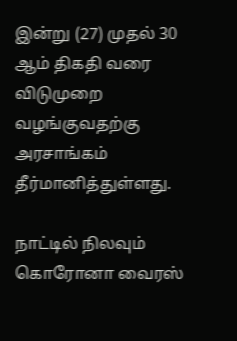இன்று (27) முதல் 30 ஆம் திகதி வரை விடுமுறை வழங்குவதற்கு அரசாங்கம் தீர்மானித்துள்ளது.

நாட்டில் நிலவும் கொரோனா வைரஸ்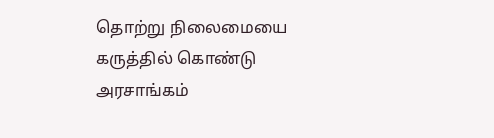தொற்று நிலைமையை கருத்தில் கொண்டு அரசாங்கம்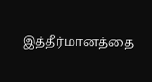இத்தீர்மானத்தை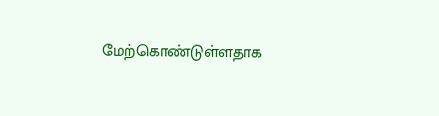மேற்கொண்டுள்ளதாக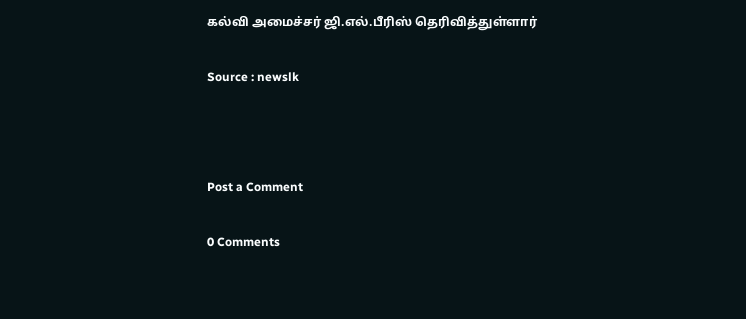கல்வி அமைச்சர் ஜி.எல்.பீரிஸ் தெரிவித்துள்ளார்

Source : newslk



Post a Comment

0 Comments